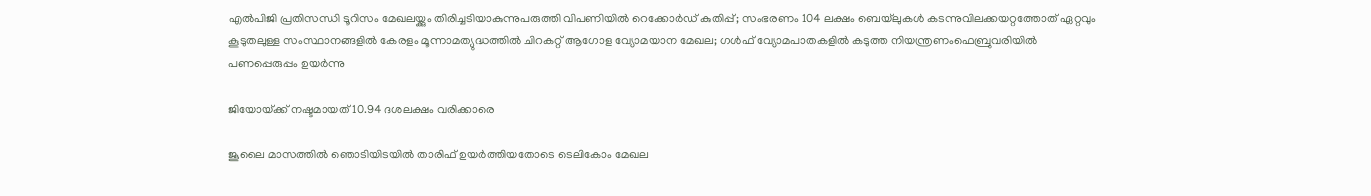എല്‍പിജി പ്രതിസന്ധി ടൂറിസം മേഖലയ്ക്കും തിരിച്ചടിയാകുന്നുപരുത്തി വിപണിയില്‍ റെക്കോര്‍ഡ് കുതിപ്പ്; സംഭരണം 104 ലക്ഷം ബെയ്‌ലുകള്‍ കടന്നുവിലക്കയറ്റത്തോത് ഏറ്റവും കൂടുതലുള്ള സംസ്ഥാനങ്ങളിൽ കേരളം മൂന്നാമത്യുദ്ധത്തില്‍ ചിറകറ്റ് ആഗോള വ്യോമയാന മേഖല; ഗള്‍ഫ് വ്യോമപാതകളില്‍ കടുത്ത നിയന്ത്രണംഫെബ്രുവരിയിൽ പണപ്പെരുപ്പം ഉയർന്നു

ജിയോയ്‌ക്ക് നഷ്ടമായത് 10.94 ദശലക്ഷം വരിക്കാരെ

ജൂലൈ മാസത്തിൽ ഞൊടിയിടയിൽ താരിഫ് ഉയർത്തിയതോടെ ടെലികോം മേഖല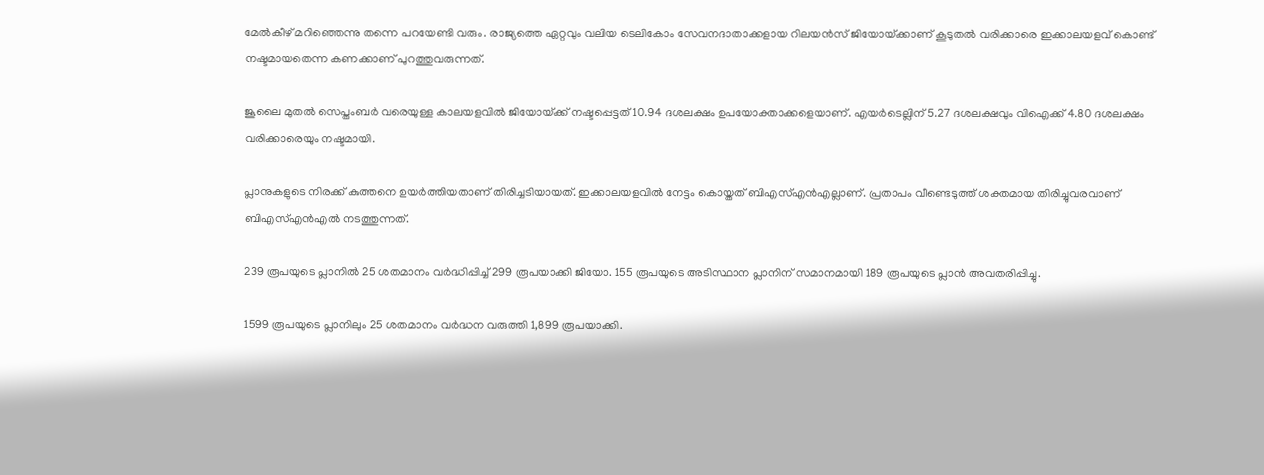മേൽകീഴ് മറിഞ്ഞെന്നു തന്നെ പറയേണ്ടി വരും. രാജ്യത്തെ ഏറ്റവും വലിയ ടെലികോം സേവനദാതാക്കളായ റിലയൻസ് ജിയോയ്‌ക്കാണ് കൂടുതൽ വരിക്കാരെ ഇക്കാലയളവ് കൊണ്ട് നഷ്ടമായതെന്ന കണക്കാണ് പുറത്തുവരുന്നത്.

ജൂലൈ മുതൽ സെപ്തംബർ വരെയുള്ള കാലയളവിൽ ജിയോയ്‌ക്ക് നഷ്ടപ്പെട്ടത് 10.94 ദശലക്ഷം ഉപയോക്താക്കളെയാണ്. എയർടെല്ലിന് 5.27 ദശലക്ഷവും വിഐക്ക് 4.80 ദശലക്ഷം വരിക്കാരെയും നഷ്ടമായി.

പ്ലാനുകളുടെ നിരക്ക് കുത്തനെ ഉയർത്തിയതാണ് തിരിച്ചടിയായത്. ഇക്കാലയളവിൽ നേട്ടം കൊയ്തത് ബിഎസ്എൻഎല്ലാണ്. പ്രതാപം വീണ്ടെടുത്ത് ശക്തമായ തിരിച്ചുവരവാണ് ബിഎസ്എൻഎൽ നടത്തുന്നത്.

239 രൂപയുടെ പ്ലാനിൽ 25 ശതമാനം വർദ്ധിപ്പിച്ച് 299 രൂപയാക്കി ജിയോ. 155 രൂപയുടെ അടിസ്ഥാന പ്ലാനിന് സമാനമായി 189 രൂപയുടെ പ്ലാൻ അവതരിപ്പിച്ചു.

1599 രൂപയുടെ പ്ലാനിലും 25 ശതമാനം വർദ്ധന വരുത്തി 1,899 രൂപയാക്കി.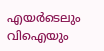എയർടെലും വിഐയും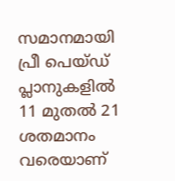സമാനമായി പ്രീ പെയ്ഡ് പ്ലാനുകളിൽ 11 മുതൽ 21 ശതമാനം വരെയാണ്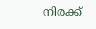നിരക്ക്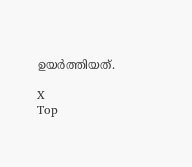ഉയർത്തിയത്.

X
Top